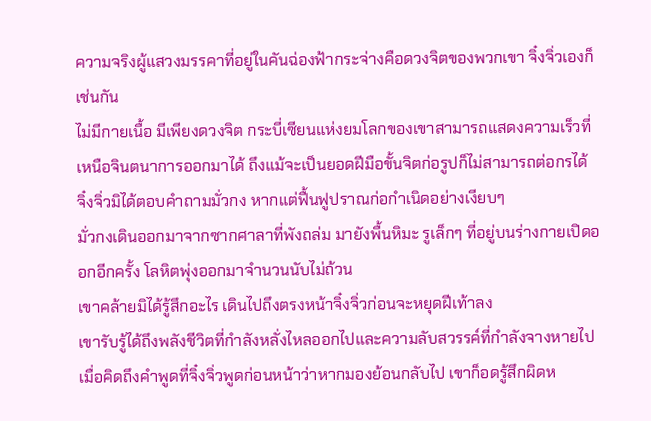ความจริงผู้แสวงมรรคาที่อยู่ในคันฉ่องฟ้ากระจ่างคือดวงจิตของพวกเขา จิ๋งจิ่วเองก็เช่นกัน
ไม่มีกายเนื้อ มีเพียงดวงจิต กระบี่เซียนแห่งยมโลกของเขาสามารถแสดงความเร็วที่เหนือจินตนาการออกมาได้ ถึงแม้จะเป็นยอดฝีมือขั้นจิตก่อรูปก็ไม่สามารถต่อกรได้
จิ๋งจิ่วมิได้ตอบคำถามมั่วกง หากแต่ฟื้นฟูปราณก่อกำเนิดอย่างเงียบๆ
มั่วกงเดินออกมาจากซากศาลาที่พังถล่ม มายังพื้นหิมะ รูเล็กๆ ที่อยู่บนร่างกายเปิดออกอีกครั้ง โลหิตพุ่งออกมาจำนวนนับไม่ถ้วน
เขาคล้ายมิได้รู้สึกอะไร เดินไปถึงตรงหน้าจิ๋งจิ่วก่อนจะหยุดฝีเท้าลง
เขารับรู้ได้ถึงพลังชีวิตที่กำลังหลั่งไหลออกไปและความลับสวรรค์ที่กำลังจางหายไป เมื่อคิดถึงคำพูดที่จิ๋งจิ่วพูดก่อนหน้าว่าหากมองย้อนกลับไป เขาก็อดรู้สึกผิดห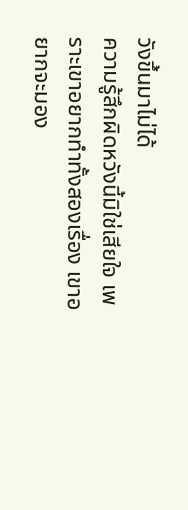วังขึ้นมาไม่ได้
ความรู้สึกผิดหวังนี้มิใช่เสียใจ เพราะเขาอยากทำทั้งสองเรื่อง เขาอยากจะมอง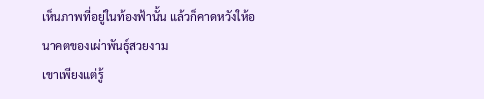เห็นภาพที่อยู่ในท้องฟ้านั้น แล้วก็คาดหวังให้อนาคตของเผ่าพันธุ์สวยงาม
เขาเพียงแต่รู้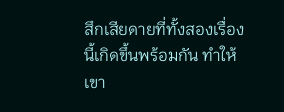สึกเสียดายที่ทั้งสองเรื่องนี้เกิดขึ้นพร้อมกัน ทำให้เขา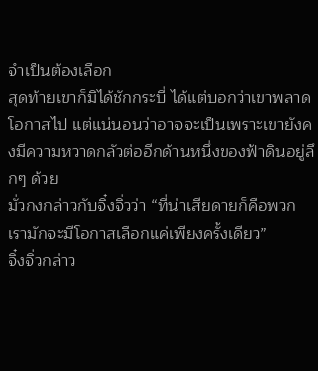จำเป็นต้องเลือก
สุดท้ายเขาก็มิได้ชักกระบี่ ได้แต่บอกว่าเขาพลาดโอกาสไป แต่แน่นอนว่าอาจจะเป็นเพราะเขายังคงมีความหวาดกลัวต่ออีกด้านหนึ่งของฟ้าดินอยู่ลึกๆ ด้วย
มั่วกงกล่าวกับจิ๋งจิ่วว่า “ที่น่าเสียดายก็คือพวกเรามักจะมีโอกาสเลือกแค่เพียงครั้งเดียว”
จิ๋งจิ่วกล่าว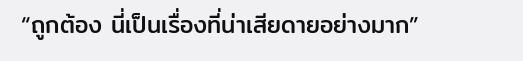“ถูกต้อง นี่เป็นเรื่องที่น่าเสียดายอย่างมาก”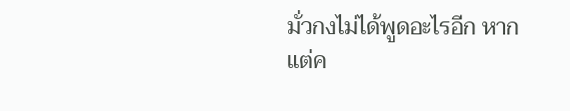มั่วกงไม่ได้พูดอะไรอีก หากแต่ค